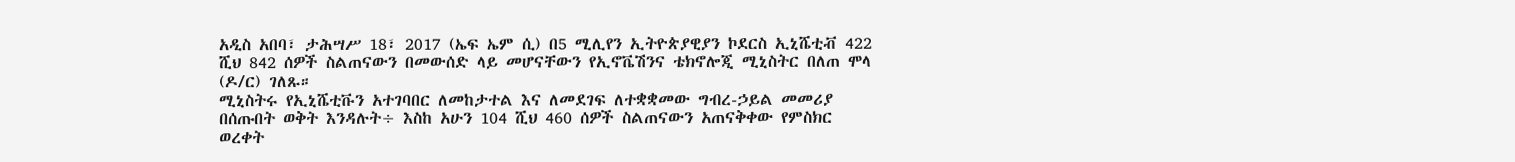አዲስ አበባ፣ ታሕሣሥ 18፣ 2017 (ኤፍ ኤም ሲ) በ5 ሚሊየን ኢትዮጵያዊያን ኮደርስ ኢኒሼቲቭ 422 ሺህ 842 ሰዎች ስልጠናውን በመውሰድ ላይ መሆናቸውን የኢኖቬሽንና ቴክኖሎጂ ሚኒስትር በለጠ ሞላ (ዶ/ር) ገለጹ።
ሚኒስትሩ የኢኒሼቲቩን አተገባበር ለመከታተል እና ለመደገፍ ለተቋቋመው ግብረ-ኃይል መመሪያ በሰጡበት ወቅት እንዳሉት÷ እስከ አሁን 104 ሺህ 460 ሰዎች ስልጠናውን አጠናቅቀው የምስክር ወረቀት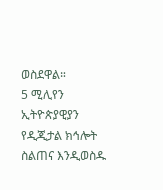ወስደዋል።
5 ሚሊየን ኢትዮጵያዊያን የዲጂታል ክኅሎት ስልጠና እንዲወስዱ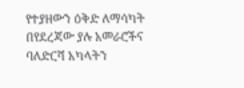የተያዘውን ዕቅድ ለማሳካት በየደረጃው ያሉ አመራሮችና ባለድርሻ አካላትን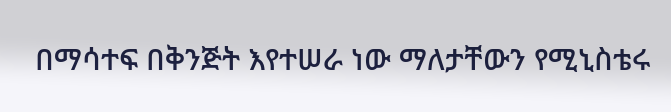በማሳተፍ በቅንጅት እየተሠራ ነው ማለታቸውን የሚኒስቴሩ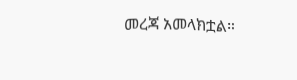መረጃ አመላክቷል።